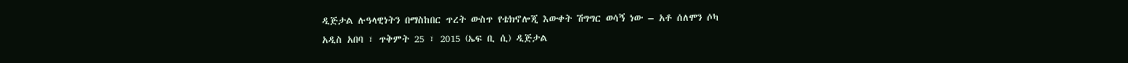ዲጅታል ሉዓላዊነትን በማስከበር ጥረት ውስጥ የቴክኖሎጂ እውቀት ሽግግር ወሳኝ ነው – አቶ ሰለሞን ሶካ
አዲስ አበባ ፣ ጥቅምት 25 ፣ 2015 (ኤፍ ቢ ሲ) ዲጅታል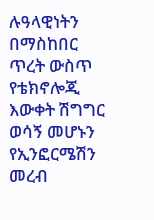ሉዓላዊነትን በማስከበር ጥረት ውስጥ የቴክኖሎጂ እውቀት ሽግግር ወሳኝ መሆኑን የኢንፎርሜሽን መረብ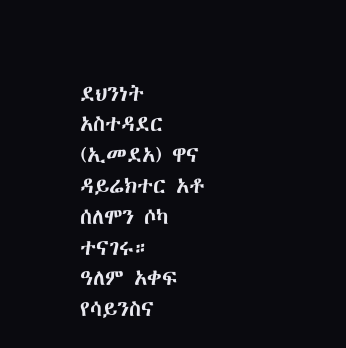ደህንነት አስተዳደር (ኢመደአ) ዋና ዳይሬክተር አቶ ሰለሞን ሶካ ተናገሩ።
ዓለም አቀፍ የሳይንስና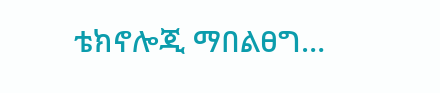ቴክኖሎጂ ማበልፀግ…